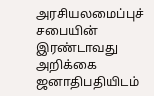அரசியலமைப்புச் சபையின் இரண்டாவது அறிக்கை ஜனாதிபதியிடம்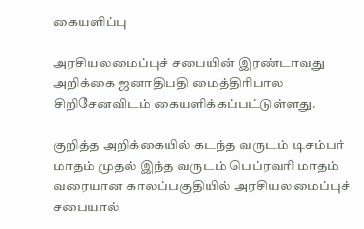கையளிப்பு

அரசியலமைப்புச் சபையின் இரண்டாவது அறிக்கை ஜனாதிபதி மைத்திரிபால சிறிசேனவிடம் கையளிக்கப்பட்டுள்ளது.

குறித்த அறிக்கையில் கடந்த வருடம் டிசம்பர் மாதம் முதல் இந்த வருடம் பெப்ரவரி மாதம் வரையான காலப்பகுதியில் அரசியலமைப்புச் சபையால்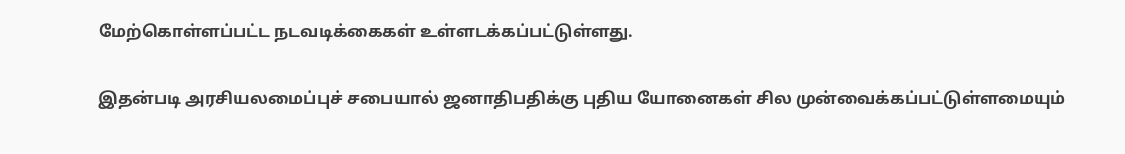மேற்கொள்ளப்பட்ட நடவடிக்கைகள் உள்ளடக்கப்பட்டுள்ளது.

இதன்படி அரசியலமைப்புச் சபையால் ஜனாதிபதிக்கு புதிய யோனைகள் சில முன்வைக்கப்பட்டுள்ளமையும்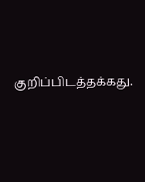குறிப்பிடத்தக்கது.